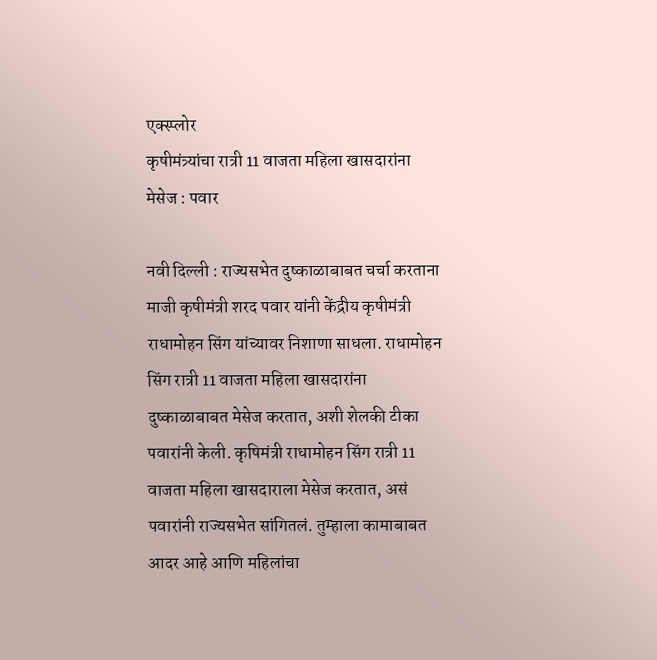एक्स्प्लोर
कृषीमंत्र्यांचा रात्री 11 वाजता महिला खासदारांना मेसेज : पवार

नवी दिल्ली : राज्यसभेत दुष्काळाबाबत चर्चा करताना माजी कृषीमंत्री शरद पवार यांनी केंद्रीय कृषीमंत्री राधामोहन सिंग यांच्यावर निशाणा साधला. राधामोहन सिंग रात्री 11 वाजता महिला खासदारांना दुष्काळाबाबत मेसेज करतात, अशी शेलकी टीका पवारांनी केली. कृषिमंत्री राधामोहन सिंग रात्री 11 वाजता महिला खासदाराला मेसेज करतात, असं पवारांनी राज्यसभेत सांगितलं. तुम्हाला कामाबाबत आदर आहे आणि महिलांचा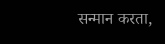सन्मान करता,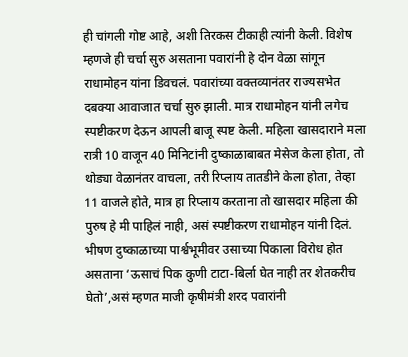ही चांगली गोष्ट आहे, अशी तिरकस टीकाही त्यांनी केली. विशेष म्हणजे ही चर्चा सुरु असताना पवारांनी हे दोन वेळा सांगून राधामोहन यांना डिवचलं. पवारांच्या वक्तव्यानंतर राज्यसभेत दबक्या आवाजात चर्चा सुरु झाली. मात्र राधामोहन यांनी लगेच स्पष्टीकरण देऊन आपली बाजू स्पष्ट केली. महिला खासदाराने मला रात्री 10 वाजून 40 मिनिटांनी दुष्काळाबाबत मेसेज केला होता, तो थोड्या वेळानंतर वाचला, तरी रिप्लाय तातडीने केला होता, तेव्हा 11 वाजले होते, मात्र हा रिप्लाय करताना तो खासदार महिला की पुरुष हे मी पाहिलं नाही, असं स्पष्टीकरण राधामोहन यांनी दिलं. भीषण दुष्काळाच्या पार्श्वभूमीवर उसाच्या पिकाला विरोध होत असताना ‘ऊसाचं पिक कुणी टाटा-बिर्ला घेत नाही तर शेतकरीच घेतो’,असं म्हणत माजी कृषीमंत्री शरद पवारांनी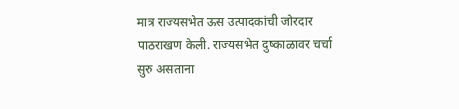मात्र राज्यसभेत ऊस उत्पादकांची जोरदार पाठराखण केली. राज्यसभेत दुष्काळावर चर्चा सुरु असताना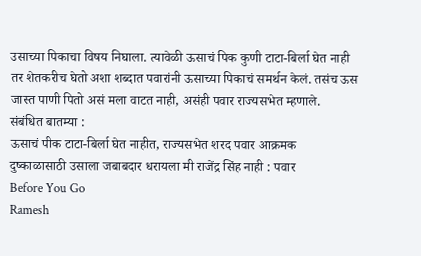उसाच्या पिकाचा विषय निघाला. त्यावेळी ऊसाचं पिक कुणी टाटा-बिर्ला घेत नाही तर शेतकरीच घेतो अशा शब्दात पवारांनी ऊसाच्या पिकाचं समर्थन केलं. तसंच ऊस जास्त पाणी पितो असं मला वाटत नाही, असंही पवार राज्यसभेत म्हणाले.
संबंधित बातम्या :
ऊसाचं पीक टाटा-बिर्ला घेत नाहीत, राज्यसभेत शरद पवार आक्रमक
दुष्काळासाठी उसाला जबाबदार धरायला मी राजेंद्र सिंह नाही : पवार
Before You Go
Ramesh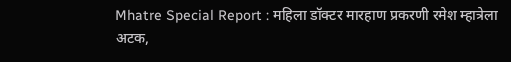Mhatre Special Report : महिला डॉक्टर मारहाण प्रकरणी रमेश म्हात्रेला अटक,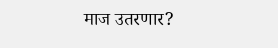माज उतरणार?